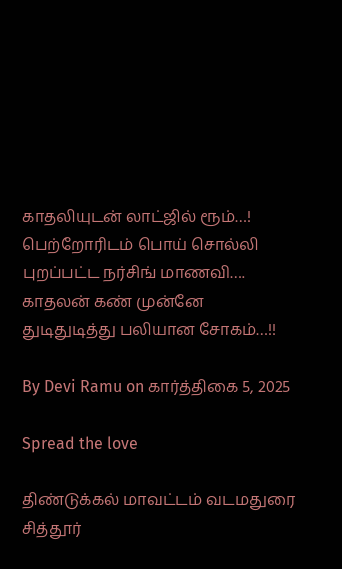காதலியுடன் லாட்ஜில் ரூம்…! பெற்றோரிடம் பொய் சொல்லி புறப்பட்ட நர்சிங் மாணவி…. காதலன் கண் முன்னே துடிதுடித்து பலியான சோகம்…!!

By Devi Ramu on கார்த்திகை 5, 2025

Spread the love

திண்டுக்கல் மாவட்டம் வடமதுரை சித்தூர்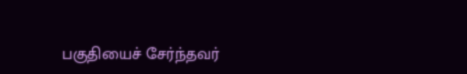பகுதியைச் சேர்ந்தவர்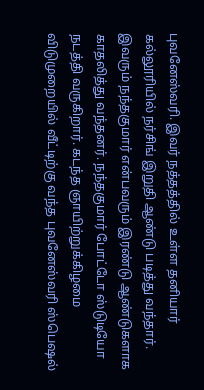புவனேஸ்வரி. இவர் நத்தத்தில் உள்ள தனியார் கல்லூரியில் நர்சிங் இறுதி ஆண்டு படித்து வந்தார். இவரும் நந்தகுமார் என்பவரும் இரண்டு ஆண்டுகளாக காதலித்து வந்தனர். நந்தகுமார் போட்டோ ஸ்டுடியோ நடத்தி வருகிறார். கடந்த ஞாயிற்றுக்கிழமை விடுமுறையில் வீட்டிற்கு வந்த புவனேஸ்வரி ஸ்பெஷல்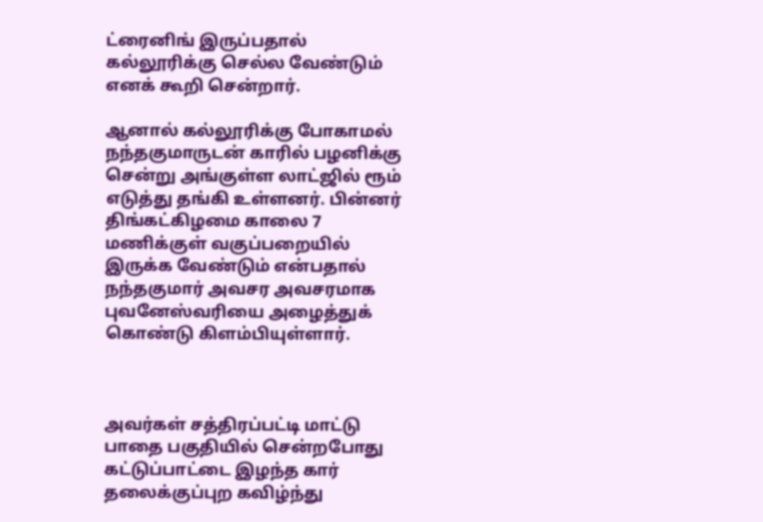ட்ரைனிங் இருப்பதால் கல்லூரிக்கு செல்ல வேண்டும் எனக் கூறி சென்றார்.

ஆனால் கல்லூரிக்கு போகாமல் நந்தகுமாருடன் காரில் பழனிக்கு சென்று அங்குள்ள லாட்ஜில் ரூம் எடுத்து தங்கி உள்ளனர். பின்னர் திங்கட்கிழமை காலை 7 மணிக்குள் வகுப்பறையில் இருக்க வேண்டும் என்பதால் நந்தகுமார் அவசர அவசரமாக புவனேஸ்வரியை அழைத்துக் கொண்டு கிளம்பியுள்ளார்.



அவர்கள் சத்திரப்பட்டி மாட்டு பாதை பகுதியில் சென்றபோது கட்டுப்பாட்டை இழந்த கார் தலைக்குப்புற கவிழ்ந்து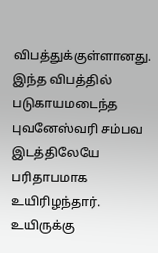விபத்துக்குள்ளானது. இந்த விபத்தில் படுகாயமடைந்த புவனேஸ்வரி சம்பவ இடத்திலேயே பரிதாபமாக உயிரிழந்தார். உயிருக்கு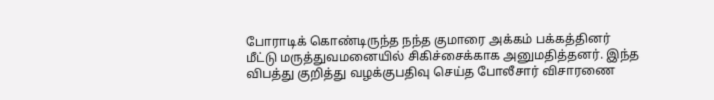போராடிக் கொண்டிருந்த நந்த குமாரை அக்கம் பக்கத்தினர் மீட்டு மருத்துவமனையில் சிகிச்சைக்காக அனுமதித்தனர். இந்த விபத்து குறித்து வழக்குபதிவு செய்த போலீசார் விசாரணை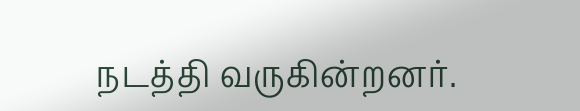நடத்தி வருகின்றனர்.